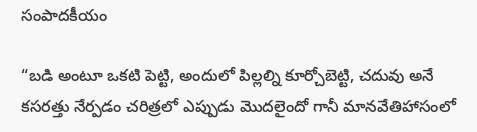సంపాదకీయం

“బడి అంటూ ఒకటి పెట్టి, అందులో పిల్లల్ని కూర్చోబెట్టి, చదువు అనే కసరత్తు నేర్పడం చరిత్రలో ఎప్పుడు మొదలైందో గానీ మానవేతిహాసంలో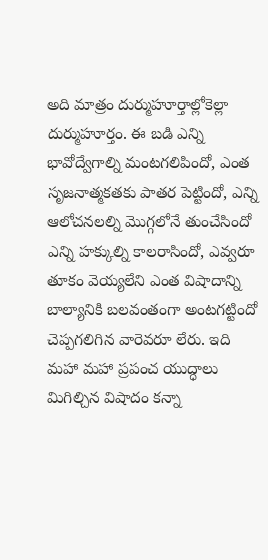అది మాత్రం దుర్ముహూర్తాల్లోకెల్లా దుర్ముహూర్తం. ఈ బడి ఎన్ని భావోద్వేగాల్ని మంటగలిపిందో, ఎంత సృజనాత్మకతకు పాతర పెట్టిందో, ఎన్ని ఆలోచనలల్ని మొగ్గలోనే తుంచేసిందో ఎన్ని హక్కుల్ని కాలరాసిందో, ఎవ్వరూ తూకం వెయ్యలేని ఎంత విషాదాన్ని బాల్యానికి బలవంతంగా అంటగట్టిందో చెప్పగలిగిన వారెవరూ లేరు. ఇది మహా మహా ప్రపంచ యుద్ధాలు మిగిల్చిన విషాదం కన్నా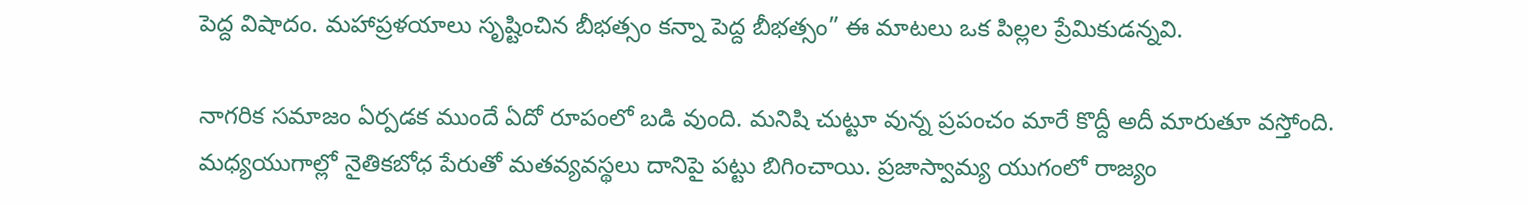పెద్ద విషాదం. మహాప్రళయాలు సృష్టించిన బీభత్సం కన్నా పెద్ద బీభత్సం” ఈ మాటలు ఒక పిల్లల ప్రేమికుడన్నవి.

నాగరిక సమాజం ఏర్పడక ముందే ఏదో రూపంలో బడి వుంది. మనిషి చుట్టూ వున్న ప్రపంచం మారే కొద్దీ అదీ మారుతూ వస్తోంది. మధ్యయుగాల్లో నైతికబోధ పేరుతో మతవ్యవస్థలు దానిపై పట్టు బిగించాయి. ప్రజాస్వామ్య యుగంలో రాజ్యం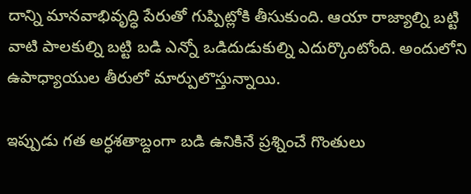దాన్ని మానవాభివృద్ధి పేరుతో గుప్పిట్లోకి తీసుకుంది. ఆయా రాజ్యాల్ని బట్టి వాటి పాలకుల్ని బట్టి బడి ఎన్నో ఒడిదుడుకుల్ని ఎదుర్కొంటోంది. అందులోని ఉపాధ్యాయుల తీరులో మార్పులొస్తున్నాయి.

ఇప్పుడు గత అర్ధశతాబ్దంగా బడి ఉనికినే ప్రశ్నించే గొంతులు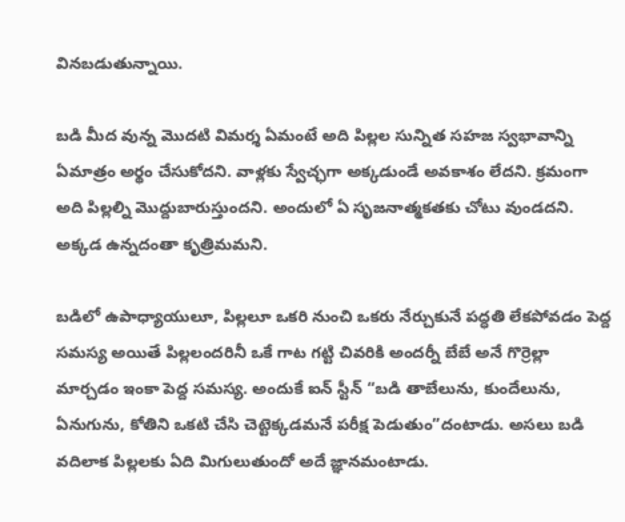వినబడుతున్నాయి.

బడి మీద వున్న మొదటి విమర్శ ఏమంటే అది పిల్లల సున్నిత సహజ స్వభావాన్ని ఏమాత్రం అర్థం చేసుకోదని. వాళ్లకు స్వేచ్ఛగా అక్కడుండే అవకాశం లేదని. క్రమంగా అది పిల్లల్ని మొద్దుబారుస్తుందని. అందులో ఏ సృజనాత్మకతకు చోటు వుండదని. అక్కడ ఉన్నదంతా కృత్రిమమని.

బడిలో ఉపాధ్యాయులూ, పిల్లలూ ఒకరి నుంచి ఒకరు నేర్చుకునే పద్ధతి లేకపోవడం పెద్ద సమస్య అయితే పిల్లలందరినీ ఒకే గాట గట్టి చివరికి అందర్నీ బేబే అనే గొర్రెల్లా మార్చడం ఇంకా పెద్ద సమస్య. అందుకే ఐన్ స్టీన్ “బడి తాబేలును, కుందేలును, ఏనుగును, కోతిని ఒకటి చేసి చెట్టెక్కడమనే పరీక్ష పెడుతుం”దంటాడు. అసలు బడి వదిలాక పిల్లలకు ఏది మిగులుతుందో అదే జ్ఞానమంటాడు.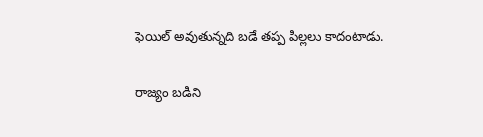ఫెయిల్ అవుతున్నది బడే తప్ప పిల్లలు కాదంటాడు.

రాజ్యం బడిని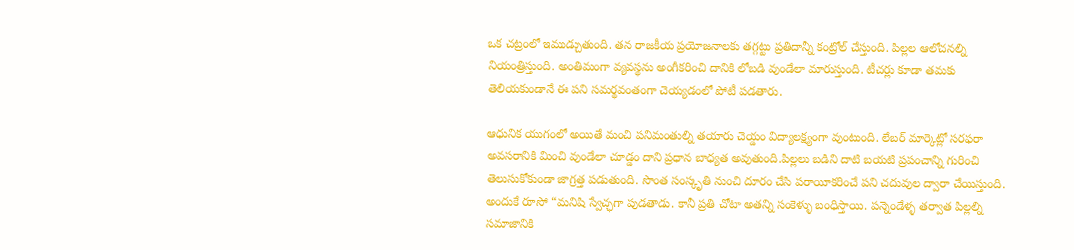ఒక చట్రంలో ఇముడ్చుతుంది. తన రాజకీయ ప్రయోజనాలకు తగ్గట్టు ప్రతిదాన్నీ కంట్రోల్ చేస్తుంది. పిల్లల ఆలోచనల్ని నియంత్రిస్తుంది. అంతిమంగా వ్యవస్థను అంగీకరించి దానికి లోబడి వుండేలా మారుస్తుంది. టీచర్లు కూడా తమకు తెలియకుండానే ఈ పని సమర్థవంతంగా చెయ్యడంలో పోటీ పడతారు.

ఆధునిక యుగంలో అయితే మంచి పనిమంతుల్ని తయారు చెయ్డం విద్యాలక్ష్యంగా వుంటుంది. లేబర్ మార్కెట్లో సరఫరా అవసరానికి మించి వుండేలా చూడ్డం దాని ప్రధాన బాధ్యత అవుతుంది.పిల్లలు బడిని దాటి బయటి ప్రపంచాన్ని గురించి తెలుసుకోకుండా జాగ్రత్త పడుతుంది. సొంత సంస్కృతి నుంచి దూరం చేసి పరాయీకరించే పని చదువుల ద్వారా చేయిస్తుంది. అందుకే రూసో “మనిషి స్వేచ్ఛగా పుడతాడు. కానీ ప్రతి చోటా అతన్ని సంకెళ్ళు బంధిస్తాయి. పన్నెండేళ్ళ తర్వాత పిల్లల్ని సమాజానికి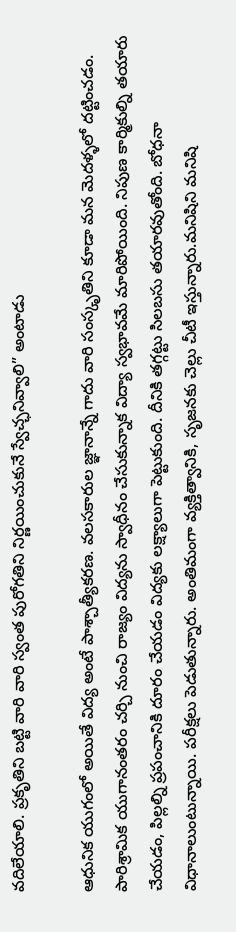వదిలేయాలి. ప్రకృతిని బట్టి వారి వారి స్వంత పురోగతిని నిర్ణయించుకునే స్వేచ్ఛనివ్వాలి” అంటాడు

ఆధునిక యుగంలో అయితే విద్య అంటే పాశ్చాత్యీకరణ. వలసకారుల జ్ఞానాన్నే గాదు వారి సంస్కృతిని కూడా మన మెదళ్ళలో దట్టించడం. పారిశ్రామిక యుగానంతరం చర్చి నుంచి రాజ్యం విద్యను స్వాధీనం చేసుకున్నాక విద్యా స్వభావమే మారిపోయింది. నిపుణ కార్మికుల్ని తయారు చేయడం, పిల్లల్ని ప్రపంచానికి దూరం చేయడం విద్యకు లక్ష్యాలుగా పెట్టుకుంది. దీనికి తగ్గట్టు సిలబసు తయారవుతోంది. బోధనా విధానాలుంటున్నాయి. పరీక్షలు పెడుతున్నారు. అంతిమంగా వ్యక్తిత్వానికి, సృజనకు చెల్లు చీటీ ఇస్తున్నారు.మనిషిని మనిషి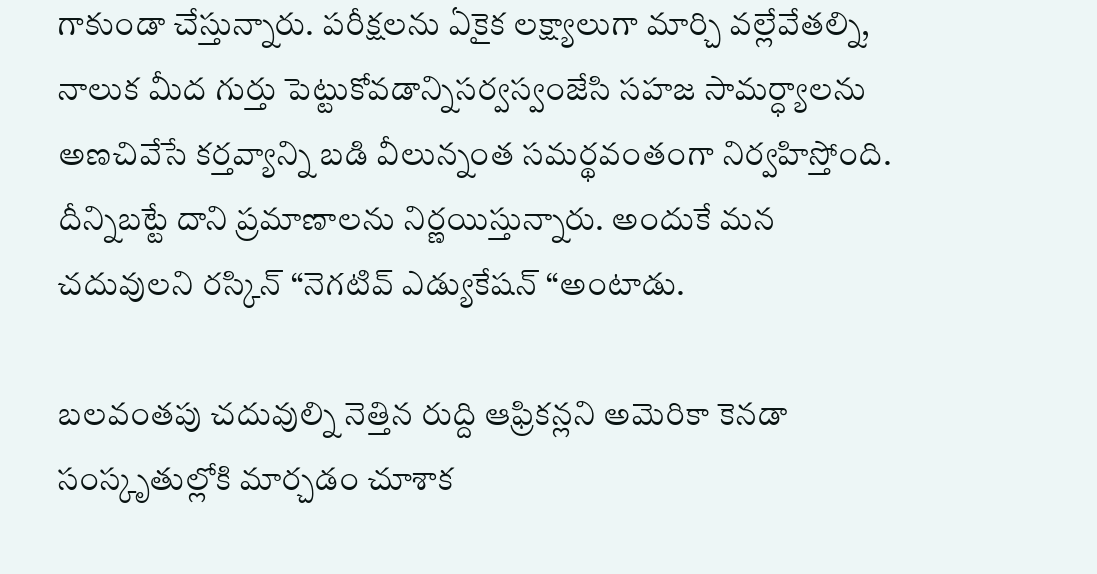గాకుండా చేస్తున్నారు. పరీక్షలను ఏకైక లక్ష్యాలుగా మార్చి వల్లేవేతల్ని, నాలుక మీద గుర్తు పెట్టుకోవడాన్నిసర్వస్వంజేసి సహజ సామర్ధ్యాలను అణచివేసే కర్తవ్యాన్ని బడి వీలున్నంత సమర్థవంతంగా నిర్వహిస్తోంది. దీన్నిబట్టే దాని ప్రమాణాలను నిర్ణయిస్తున్నారు. అందుకే మన చదువులని రస్కిన్ “నెగటివ్ ఎడ్యుకేషన్ “అంటాడు.

బలవంతపు చదువుల్ని నెత్తిన రుద్ది ఆఫ్రికన్లని అమెరికా కెనడా సంస్కృతుల్లోకి మార్చడం చూశాక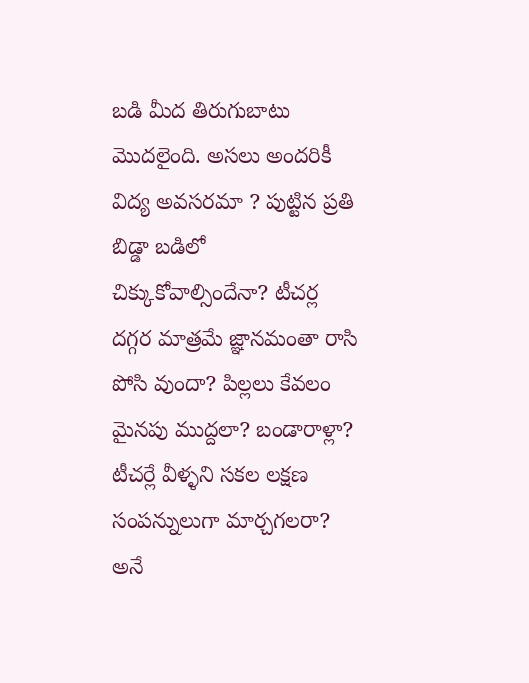బడి మీద తిరుగుబాటు మొదలైంది. అసలు అందరికీ విద్య అవసరమా ? పుట్టిన ప్రతి బిడ్డా బడిలో చిక్కుకోవాల్సిందేనా? టీచర్ల దగ్గర మాత్రమే జ్ఞానమంతా రాసి పోసి వుందా? పిల్లలు కేవలం మైనపు ముద్దలా? బండారాళ్లా? టీచర్లే వీళ్ళని సకల లక్షణ సంపన్నులుగా మార్చగలరా? అనే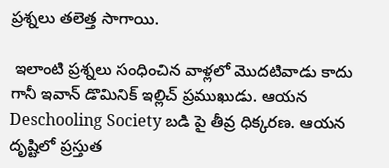ప్రశ్నలు తలెత్త సాగాయి.

 ఇలాంటి ప్రశ్నలు సంధించిన వాళ్లలో మొదటివాడు కాదు గానీ ఇవాన్ డొమినిక్ ఇల్లిచ్ ప్రముఖుడు. ఆయన Deschooling Society బడి పై తీవ్ర ధిక్కరణ. ఆయన దృష్టిలో ప్రస్తుత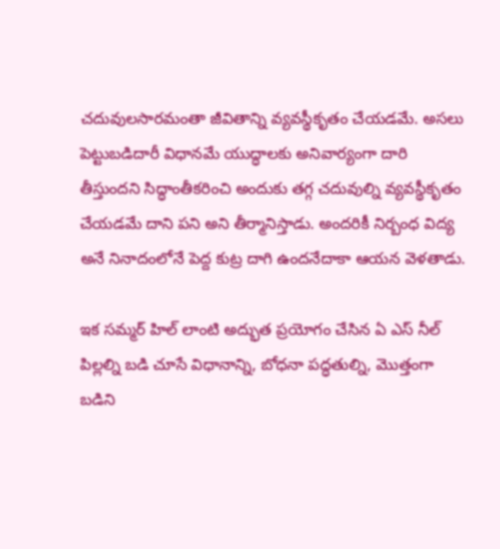చదువులసారమంతా జీవితాన్ని వ్యవస్థీకృతం చేయడమే. అసలు పెట్టుబడిదారీ విధానమే యుద్ధాలకు అనివార్యంగా దారి తీస్తుందని సిద్ధాంతీకరించి అందుకు తగ్గ చదువుల్ని వ్యవస్థీకృతం చేయడమే దాని పని అని తీర్మానిస్తాడు. అందరికీ నిర్బంధ విద్య అనే నినాదంలోనే పెద్ద కుట్ర దాగి ఉందనేదాకా ఆయన వెళతాడు.

ఇక సమ్మర్ హిల్ లాంటి అద్భుత ప్రయోగం చేసిన ఏ ఎస్ నీల్ పిల్లల్ని బడి చూసే విధానాన్ని, బోధనా పద్ధతుల్ని, మొత్తంగా బడిని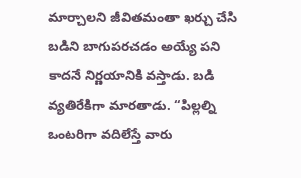మార్చాలని జీవితమంతా ఖర్చు చేసి బడిని బాగుపరచడం అయ్యే పని కాదనే నిర్ణయానికి వస్తాడు. బడి వ్యతిరేకిగా మారతాడు. “పిల్లల్ని ఒంటరిగా వదిలేస్తే వారు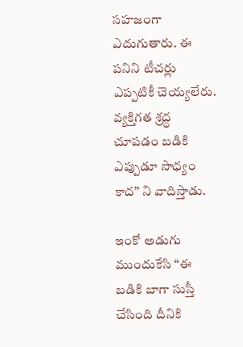సహజంగా ఎదుగుతారు. ఈ పనిని టీచర్లు ఎప్పటికీ చెయ్యలేరు. వ్యక్తిగత శ్రద్ధ చూపడం బడికి ఎప్పుడూ సాధ్యం కాద” ని వాదిస్తాడు.

ఇంకో అడుగు ముందుకేసి “ఈ బడికి బాగా సుస్తీ చేసింది దీనికి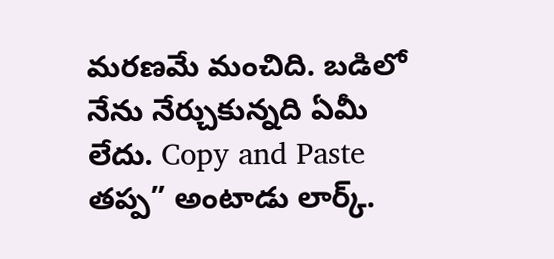మరణమే మంచిది. బడిలో నేను నేర్చుకున్నది ఏమీ లేదు. Copy and Paste తప్ప” అంటాడు లార్క్.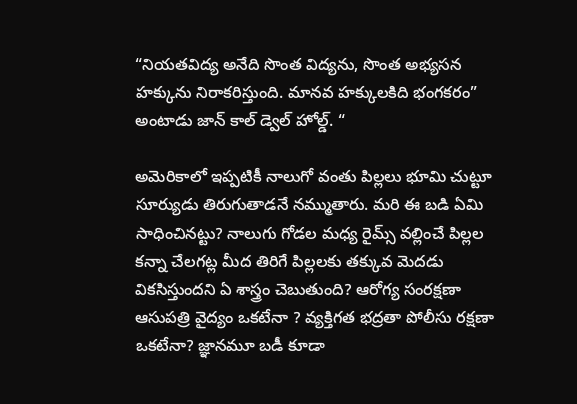“నియతవిద్య అనేది సొంత విద్యను, సొంత అభ్యసన హక్కును నిరాకరిస్తుంది. మానవ హక్కులకిది భంగకరం” అంటాడు జాన్ కాల్ డ్వెల్ హోల్డ్. “

అమెరికాలో ఇప్పటికీ నాలుగో వంతు పిల్లలు భూమి చుట్టూ సూర్యుడు తిరుగుతాడనే నమ్ముతారు. మరి ఈ బడి ఏమి సాధించినట్టు? నాలుగు గోడల మధ్య రైమ్స్ వల్లించే పిల్లల కన్నా చేలగట్ల మీద తిరిగే పిల్లలకు తక్కువ మెదడు వికసిస్తుందని ఏ శాస్త్రం చెబుతుంది? ఆరోగ్య సంరక్షణా ఆసుపత్రి వైద్యం ఒకటేనా ? వ్యక్తిగత భద్రతా పోలీసు రక్షణా ఒకటేనా? జ్ఞానమూ బడీ కూడా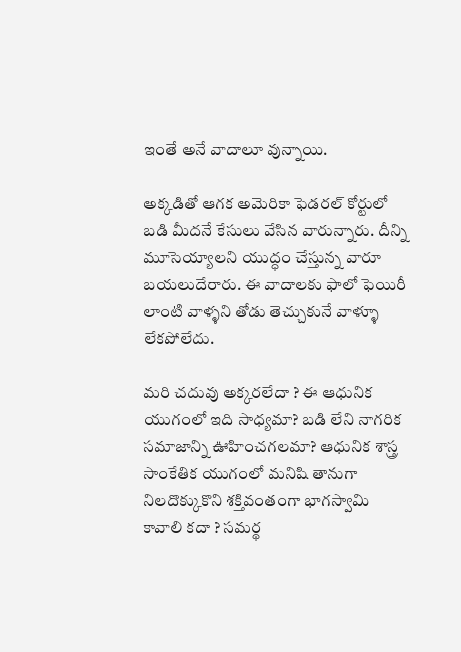ఇంతే అనే వాదాలూ వున్నాయి.

అక్కడితో ఆగక అమెరికా ఫెడరల్ కోర్టులో బడి మీదనే కేసులు వేసిన వారున్నారు. దీన్ని మూసెయ్యాలని యుద్ధం చేస్తున్న వారూ బయలుదేరారు. ఈ వాదాలకు ఫాలో ఫెయిరీ లాంటి వాళ్ళని తోడు తెచ్చుకునే వాళ్ళూ లేకపోలేదు.

మరి చదువు అక్కరలేదా ? ఈ ఆధునిక యుగంలో ఇది సాధ్యమా? బడి లేని నాగరిక సమాజాన్ని ఊహించగలమా? ఆధునిక శాస్త్ర సాంకేతిక యుగంలో మనిషి తానుగా నిలదొక్కుకొని శక్తివంతంగా భాగస్వామి కావాలి కదా ? సమర్థ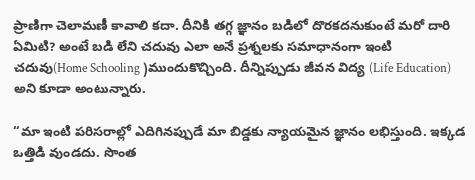ప్రాణిగా చెలామణీ కావాలి కదా. దీనికి తగ్గ జ్ఞానం బడిలో దొరకదనుకుంటే మరో దారి ఏమిటి? అంటే బడి లేని చదువు ఎలా అనే ప్రశ్నలకు సమాధానంగా ఇంటి చదువు(Home Schooling )ముందుకొచ్చింది. దీన్నిప్పుడు జీవన విద్య (Life Education) అని కూడా అంటున్నారు.

“మా ఇంటి పరిసరాల్లో ఎదిగినప్పుడే మా బిడ్డకు న్యాయమైన జ్ఞానం లభిస్తుంది. ఇక్కడ ఒత్తిడి వుండదు. సొంత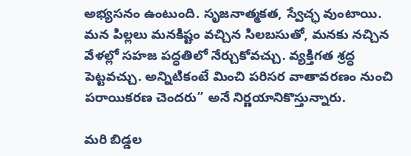అభ్యసనం ఉంటుంది. సృజనాత్మకత, స్వేచ్ఛ వుంటాయి. మన పిల్లలు మనకిష్టం వచ్చిన సిలబసుతో, మనకు నచ్చిన వేళల్లో సహజ పద్ధతిలో నేర్చుకోవచ్చు. వ్యక్తిగత శ్రద్ధ పెట్టవచ్చు. అన్నిటికంటే మించి పరిసర వాతావరణం నుంచి పరాయికరణ చెందరు” అనే నిర్ణయానికొస్తున్నారు.

మరి బిడ్డల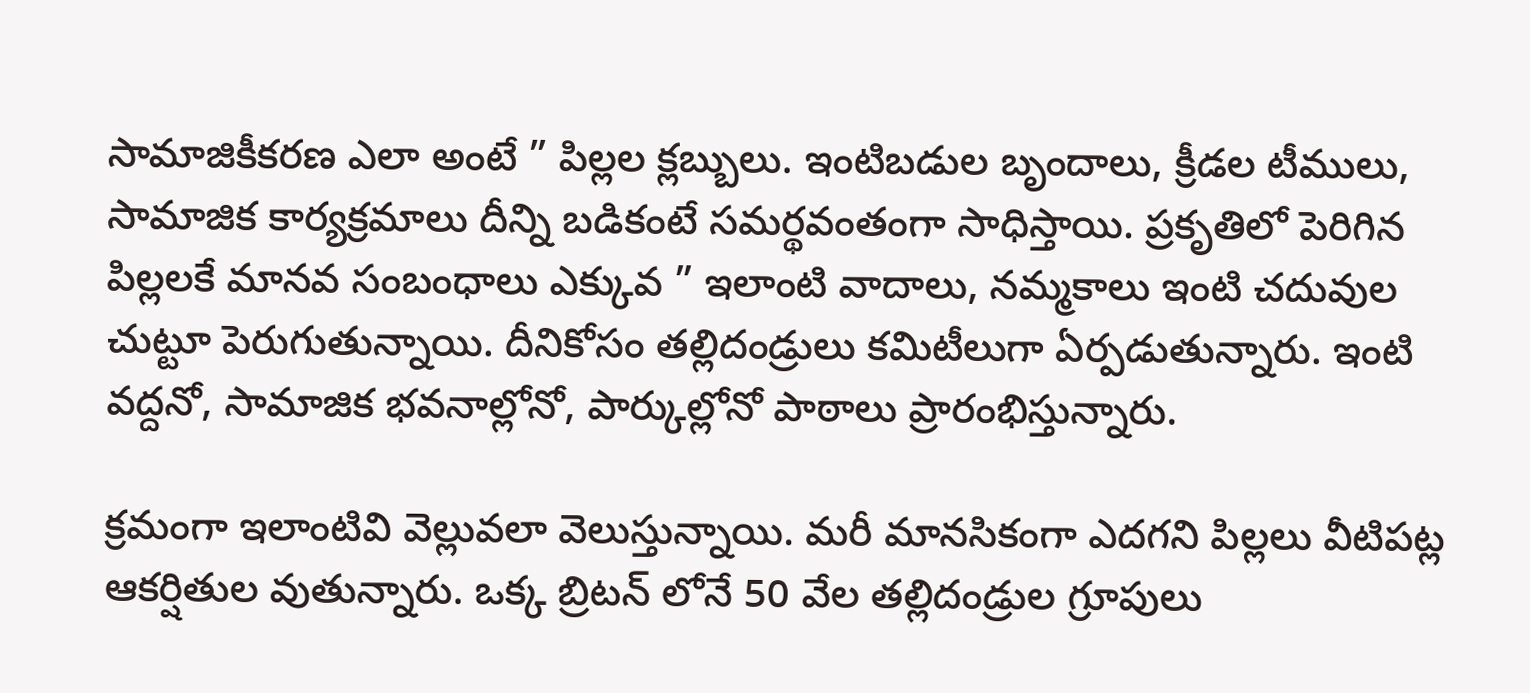సామాజికీకరణ ఎలా అంటే ” పిల్లల క్లబ్బులు. ఇంటిబడుల బృందాలు, క్రీడల టీములు, సామాజిక కార్యక్రమాలు దీన్ని బడికంటే సమర్థవంతంగా సాధిస్తాయి. ప్రకృతిలో పెరిగిన పిల్లలకే మానవ సంబంధాలు ఎక్కువ ” ఇలాంటి వాదాలు, నమ్మకాలు ఇంటి చదువుల చుట్టూ పెరుగుతున్నాయి. దీనికోసం తల్లిదండ్రులు కమిటీలుగా ఏర్పడుతున్నారు. ఇంటి వద్దనో, సామాజిక భవనాల్లోనో, పార్కుల్లోనో పాఠాలు ప్రారంభిస్తున్నారు.

క్రమంగా ఇలాంటివి వెల్లువలా వెలుస్తున్నాయి. మరీ మానసికంగా ఎదగని పిల్లలు వీటిపట్ల ఆకర్షితుల వుతున్నారు. ఒక్క బ్రిటన్ లోనే 50 వేల తల్లిదండ్రుల గ్రూపులు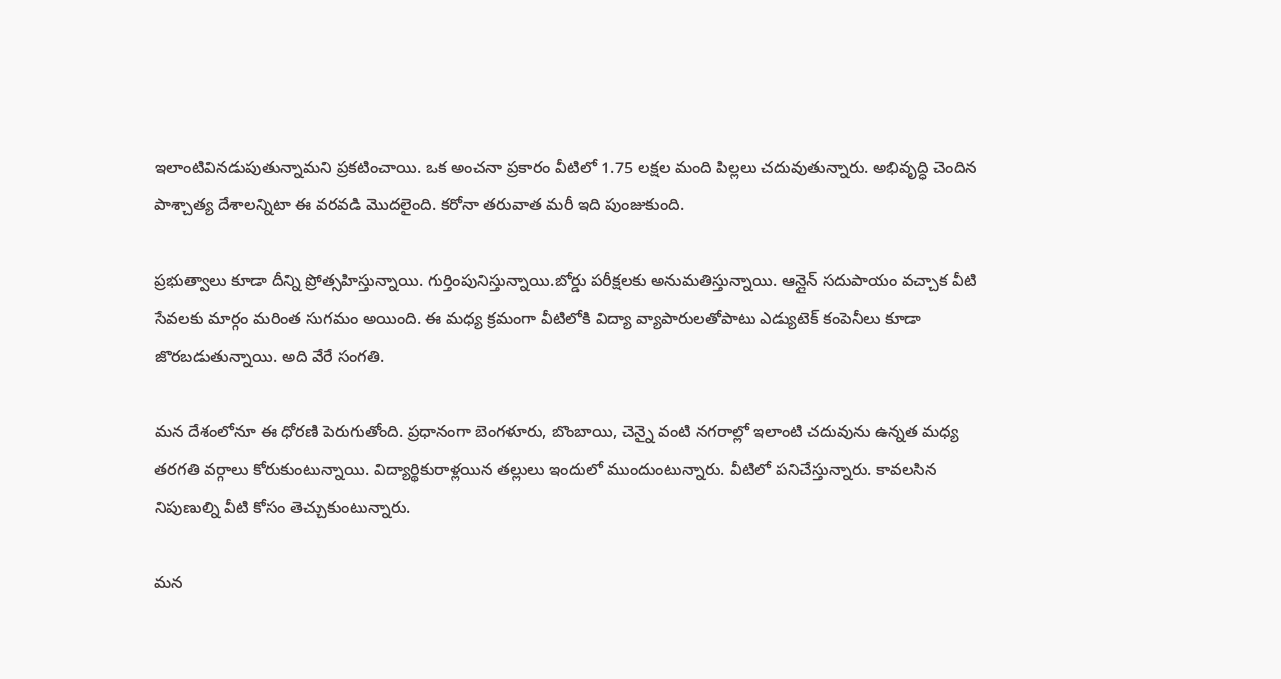ఇలాంటివినడుపుతున్నామని ప్రకటించాయి. ఒక అంచనా ప్రకారం వీటిలో 1.75 లక్షల మంది పిల్లలు చదువుతున్నారు. అభివృద్ధి చెందిన పాశ్చాత్య దేశాలన్నిటా ఈ వరవడి మొదలైంది. కరోనా తరువాత మరీ ఇది పుంజుకుంది.

ప్రభుత్వాలు కూడా దీన్ని ప్రోత్సహిస్తున్నాయి. గుర్తింపునిస్తున్నాయి.బోర్డు పరీక్షలకు అనుమతిస్తున్నాయి. ఆన్లైన్ సదుపాయం వచ్చాక వీటి సేవలకు మార్గం మరింత సుగమం అయింది. ఈ మధ్య క్రమంగా వీటిలోకి విద్యా వ్యాపారులతోపాటు ఎడ్యుటెక్ కంపెనీలు కూడా జొరబడుతున్నాయి. అది వేరే సంగతి.

మన దేశంలోనూ ఈ ధోరణి పెరుగుతోంది. ప్రధానంగా బెంగళూరు, బొంబాయి, చెన్నై వంటి నగరాల్లో ఇలాంటి చదువును ఉన్నత మధ్య తరగతి వర్గాలు కోరుకుంటున్నాయి. విద్యార్థికురాళ్లయిన తల్లులు ఇందులో ముందుంటున్నారు. వీటిలో పనిచేస్తున్నారు. కావలసిన నిపుణుల్ని వీటి కోసం తెచ్చుకుంటున్నారు.

మన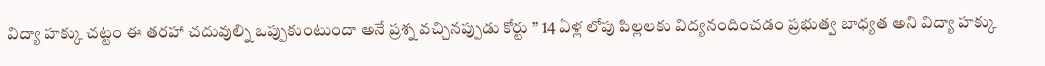విద్యా హక్కు చట్టం ఈ తరహా చదువుల్ని ఒప్పుకుంటుందా అనే ప్రశ్న వచ్చినప్పుడు కోర్టు ” 14 ఏళ్ల లోపు పిల్లలకు విద్యనందించడం ప్రభుత్వ బాధ్యత అని విద్యా హక్కు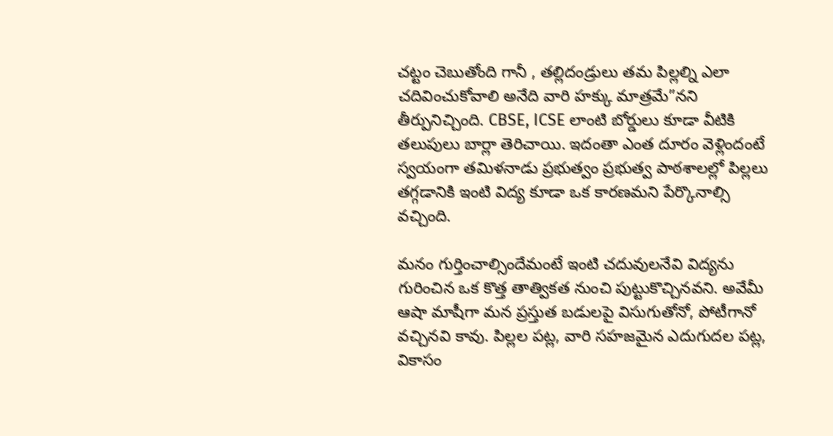చట్టం చెబుతోంది గానీ , తల్లిదండ్రులు తమ పిల్లల్ని ఎలా చదివించుకోవాలి అనేది వారి హక్కు మాత్రమే”నని తీర్పునిచ్చింది. CBSE, ICSE లాంటి బోర్డులు కూడా వీటికి తలుపులు బార్లా తెరిచాయి. ఇదంతా ఎంత దూరం వెళ్లిందంటే స్వయంగా తమిళనాడు ప్రభుత్వం ప్రభుత్వ పాఠశాలల్లో పిల్లలు తగ్గడానికి ఇంటి విద్య కూడా ఒక కారణమని పేర్కొనాల్సి వచ్చింది.

మనం గుర్తించాల్సిందేమంటే ఇంటి చదువులనేవి విద్యను గురించిన ఒక కొత్త తాత్వికత నుంచి పుట్టుకొచ్చినవని. అవేమీ ఆషా మాషీగా మన ప్రస్తుత బడులపై విసుగుతోనో, పోటీగానో వచ్చినవి కావు. పిల్లల పట్ల, వారి సహజమైన ఎదుగుదల పట్ల, వికాసం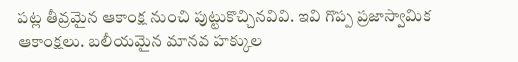పట్ల తీవ్రమైన ఆకాంక్ష నుంచి పుట్టుకొచ్చినవివి. ఇవి గొప్ప ప్రజాస్వామిక ఆకాంక్షలు. బలీయమైన మానవ హక్కుల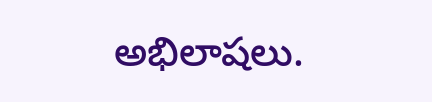అభిలాషలు.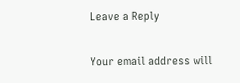Leave a Reply

Your email address will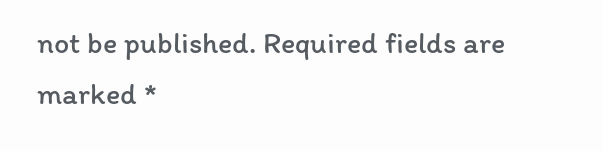not be published. Required fields are marked *